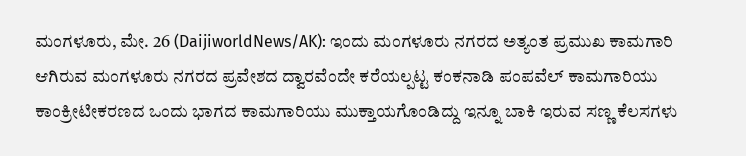ಮಂಗಳೂರು, ಮೇ. 26 (DaijiworldNews/AK): ಇಂದು ಮಂಗಳೂರು ನಗರದ ಅತ್ಯಂತ ಪ್ರಮುಖ ಕಾಮಗಾರಿ ಆಗಿರುವ ಮಂಗಳೂರು ನಗರದ ಪ್ರವೇಶದ ದ್ವಾರವೆಂದೇ ಕರೆಯಲ್ಪಟ್ಟ ಕಂಕನಾಡಿ ಪಂಪವೆಲ್ ಕಾಮಗಾರಿಯು ಕಾಂಕ್ರೀಟೀಕರಣದ ಒಂದು ಭಾಗದ ಕಾಮಗಾರಿಯು ಮುಕ್ತಾಯಗೊಂಡಿದ್ದು ಇನ್ನೂ ಬಾಕಿ ಇರುವ ಸಣ್ಣ ಕೆಲಸಗಳು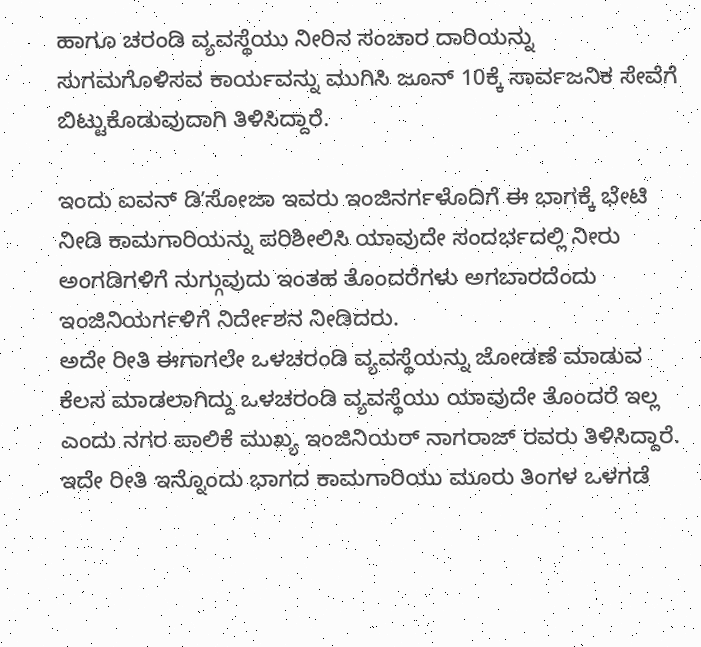ಹಾಗೂ ಚರಂಡಿ ವ್ಯವಸ್ಥೆಯು ನೀರಿನ ಸಂಚಾರ ದಾರಿಯನ್ನು ಸುಗಮಗೊಳಿಸವ ಕಾರ್ಯವನ್ನು ಮುಗಿಸಿ ಜೂನ್ 10ಕ್ಕೆ ಸಾರ್ವಜನಿಕ ಸೇವೆಗೆ ಬಿಟ್ಟುಕೊಡುವುದಾಗಿ ತಿಳಿಸಿದ್ದಾರೆ.

ಇಂದು ಐವನ್ ಡಿʼಸೋಜಾ ಇವರು ಇಂಜಿನರ್ಗಳೊದಿಗೆ ಈ ಭಾಗಕ್ಕೆ ಭೇಟಿ ನೀಡಿ ಕಾಮಗಾರಿಯನ್ನು ಪರಿಶೀಲಿಸಿ ಯಾವುದೇ ಸಂದರ್ಭದಲ್ಲಿ ನೀರು ಅಂಗಡಿಗಳಿಗೆ ನುಗ್ಗುವುದು ಇಂತಹ ತೊಂದರೆಗಳು ಅಗಬಾರದೆಂದು ಇಂಜಿನಿಯರ್ಗಳಿಗೆ ನಿರ್ದೇಶನ ನೀಡಿದರು.
ಅದೇ ರೀತಿ ಈಗಾಗಲೇ ಒಳಚರಂಡಿ ವ್ಯವಸ್ಥೆಯನ್ನು ಜೋಡಣೆ ಮಾಡುವ ಕೆಲಸ ಮಾಡಲಾಗಿದ್ದು ಒಳಚರಂಡಿ ವ್ಯವಸ್ಥೆಯು ಯಾವುದೇ ತೊಂದರೆ ಇಲ್ಲ ಎಂದು ನಗರ ಪಾಲಿಕೆ ಮುಖ್ಯ ಇಂಜಿನಿಯರ್ ನಾಗರಾಜ್ ರವರು ತಿಳಿಸಿದ್ದಾರೆ.
ಇದೇ ರೀತಿ ಇನ್ನೊಂದು ಭಾಗದ ಕಾಮಗಾರಿಯು ಮೂರು ತಿಂಗಳ ಒಳಗಡೆ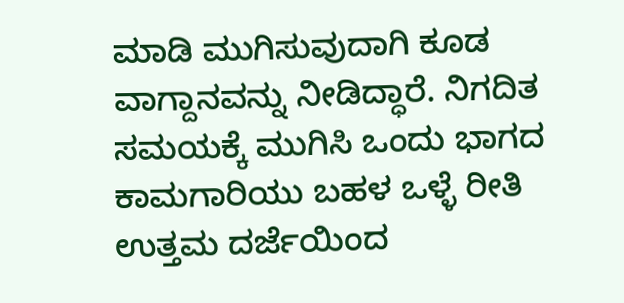ಮಾಡಿ ಮುಗಿಸುವುದಾಗಿ ಕೂಡ ವಾಗ್ದಾನವನ್ನು ನೀಡಿದ್ಧಾರೆ. ನಿಗದಿತ ಸಮಯಕ್ಕೆ ಮುಗಿಸಿ ಒಂದು ಭಾಗದ ಕಾಮಗಾರಿಯು ಬಹಳ ಒಳ್ಳೆ ರೀತಿ ಉತ್ತಮ ದರ್ಜೆಯಿಂದ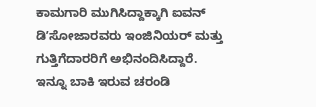ಕಾಮಗಾರಿ ಮುಗಿಸಿದ್ದಾಕ್ಕಾಗಿ ಐವನ್ ಡಿʼಸೋಜಾರವರು ಇಂಜಿನಿಯರ್ ಮತ್ತು ಗುತ್ತಿಗೆದಾರರಿಗೆ ಅಭಿನಂದಿಸಿದ್ದಾರೆ.
ಇನ್ನೂ ಬಾಕಿ ಇರುವ ಚರಂಡಿ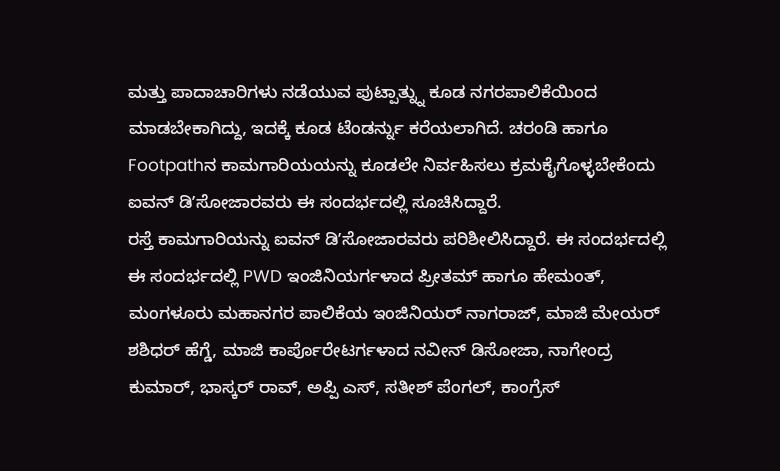ಮತ್ತು ಪಾದಾಚಾರಿಗಳು ನಡೆಯುವ ಪುಟ್ಪಾತ್ನ್ನು ಕೂಡ ನಗರಪಾಲಿಕೆಯಿಂದ ಮಾಡಬೇಕಾಗಿದ್ದು, ಇದಕ್ಕೆ ಕೂಡ ಟೆಂಡರ್ನ್ನು ಕರೆಯಲಾಗಿದೆ. ಚರಂಡಿ ಹಾಗೂ Footpathನ ಕಾಮಗಾರಿಯಯನ್ನು ಕೂಡಲೇ ನಿರ್ವಹಿಸಲು ಕ್ರಮಕೈಗೊಳ್ಳಬೇಕೆಂದು ಐವನ್ ಡಿʼಸೋಜಾರವರು ಈ ಸಂದರ್ಭದಲ್ಲಿ ಸೂಚಿಸಿದ್ದಾರೆ.
ರಸ್ತೆ ಕಾಮಗಾರಿಯನ್ನು ಐವನ್ ಡಿʼಸೋಜಾರವರು ಪರಿಶೀಲಿಸಿದ್ದಾರೆ. ಈ ಸಂದರ್ಭದಲ್ಲಿ ಈ ಸಂದರ್ಭದಲ್ಲಿ PWD ಇಂಜಿನಿಯರ್ಗಳಾದ ಪ್ರೀತಮ್ ಹಾಗೂ ಹೇಮಂತ್, ಮಂಗಳೂರು ಮಹಾನಗರ ಪಾಲಿಕೆಯ ಇಂಜಿನಿಯರ್ ನಾಗರಾಜ್, ಮಾಜಿ ಮೇಯರ್ ಶಶಿಧರ್ ಹೆಗ್ಡೆ, ಮಾಜಿ ಕಾರ್ಪೊರೇಟರ್ಗಳಾದ ನವೀನ್ ಡಿಸೋಜಾ, ನಾಗೇಂದ್ರ ಕುಮಾರ್, ಭಾಸ್ಕರ್ ರಾವ್, ಅಪ್ಪಿ ಎಸ್, ಸತೀಶ್ ಪೆಂಗಲ್, ಕಾಂಗ್ರೆಸ್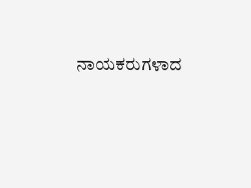ನಾಯಕರುಗಳಾದ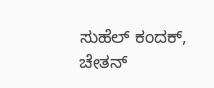ಸುಹೆಲ್ ಕಂದಕ್, ಚೇತನ್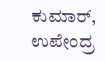ಕುಮಾರ್, ಉಪೇಂದ್ರ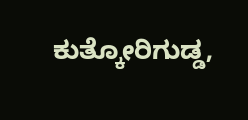ಕುತ್ಕೋರಿಗುಡ್ಡ,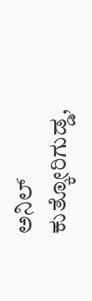ಅನಿಲ್ ಕುತ್ಕೋರಿಗುಡ್ಡ,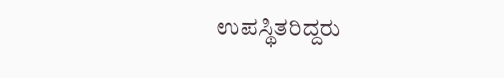ಉಪಸ್ಥಿತರಿದ್ದರು